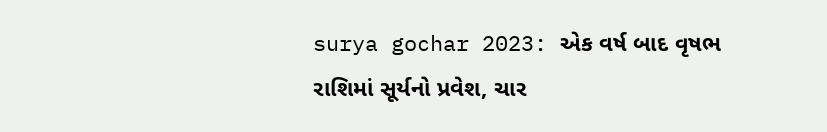surya gochar 2023: એક વર્ષ બાદ વૃષભ રાશિમાં સૂર્યનો પ્રવેશ, ચાર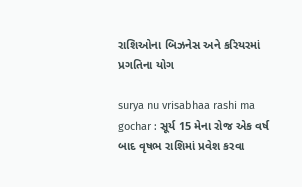રાશિઓના બિઝનેસ અને કરિયરમાં પ્રગતિના યોગ

surya nu vrisabhaa rashi ma gochar : સૂર્ય 15 મેના રોજ એક વર્ષ બાદ વૃષભ રાશિમાં પ્રવેશ કરવા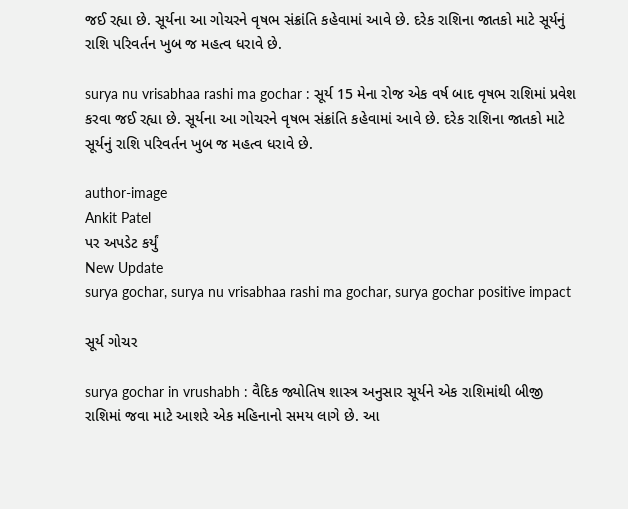જઈ રહ્યા છે. સૂર્યના આ ગોચરને વૃષભ સંક્રાંતિ કહેવામાં આવે છે. દરેક રાશિના જાતકો માટે સૂર્યનું રાશિ પરિવર્તન ખુબ જ મહત્વ ધરાવે છે.

surya nu vrisabhaa rashi ma gochar : સૂર્ય 15 મેના રોજ એક વર્ષ બાદ વૃષભ રાશિમાં પ્રવેશ કરવા જઈ રહ્યા છે. સૂર્યના આ ગોચરને વૃષભ સંક્રાંતિ કહેવામાં આવે છે. દરેક રાશિના જાતકો માટે સૂર્યનું રાશિ પરિવર્તન ખુબ જ મહત્વ ધરાવે છે.

author-image
Ankit Patel
પર અપડેટ કર્યું
New Update
surya gochar, surya nu vrisabhaa rashi ma gochar, surya gochar positive impact

સૂર્ય ગોચર

surya gochar in vrushabh : વૈદિક જ્યોતિષ શાસ્ત્ર અનુસાર સૂર્યને એક રાશિમાંથી બીજી રાશિમાં જવા માટે આશરે એક મહિનાનો સમય લાગે છે. આ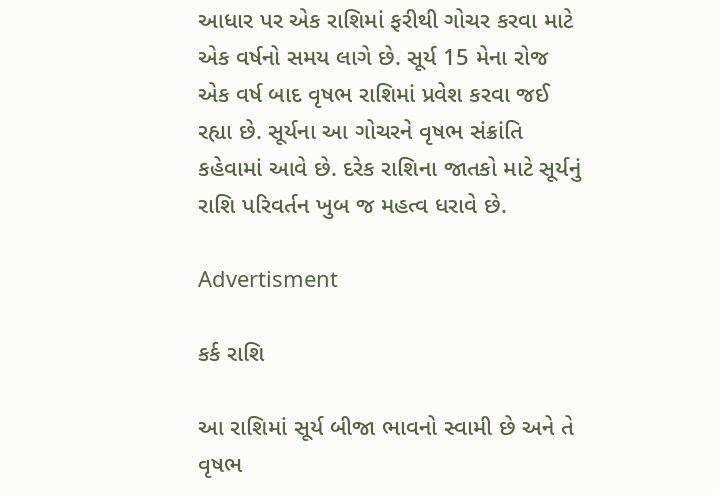આધાર પર એક રાશિમાં ફરીથી ગોચર કરવા માટે એક વર્ષનો સમય લાગે છે. સૂર્ય 15 મેના રોજ એક વર્ષ બાદ વૃષભ રાશિમાં પ્રવેશ કરવા જઈ રહ્યા છે. સૂર્યના આ ગોચરને વૃષભ સંક્રાંતિ કહેવામાં આવે છે. દરેક રાશિના જાતકો માટે સૂર્યનું રાશિ પરિવર્તન ખુબ જ મહત્વ ધરાવે છે.

Advertisment

કર્ક રાશિ

આ રાશિમાં સૂર્ય બીજા ભાવનો સ્વામી છે અને તે વૃષભ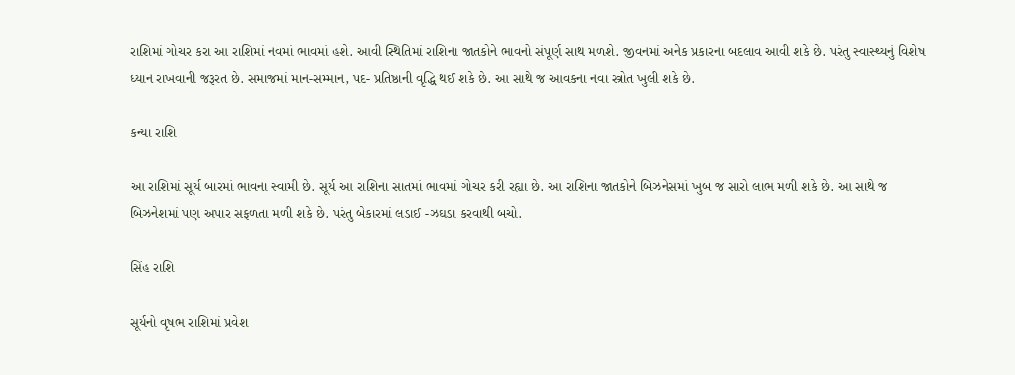રાશિમાં ગોચર કરા આ રાશિમાં નવમાં ભાવમાં હશે. આવી સ્થિતિમાં રાશિના જાતકોને ભાવનો સંપૂર્ણ સાથ મળશે. જીવનમાં અનેક પ્રકારના બદલાવ આવી શકે છે. પરંતુ સ્વાસ્થ્યનું વિશેષ ધ્યાન રાખવાની જરૂરત છે. સમાજમાં માન-સમ્માન, પદ- પ્રતિષ્ઠાની વૃદ્ધિ થઈ શકે છે. આ સાથે જ આવકના નવા સ્ત્રોત ખુલી શકે છે.

કન્યા રાશિ

આ રાશિમાં સૂર્ય બારમાં ભાવના સ્વામી છે. સૂર્ય આ રાશિના સાતમાં ભાવમાં ગોચર કરી રહ્યા છે. આ રાશિના જાતકોને બિઝનેસમાં ખુબ જ સારો લાભ મળી શકે છે. આ સાથે જ બિઝનેશમાં પણ અપાર સફળતા મળી શકે છે. પરંતુ બેકારમાં લડાઈ -ઝઘડા કરવાથી બચો.

સિંહ રાશિ

સૂર્યનો વૃષભ રાશિમાં પ્રવેશ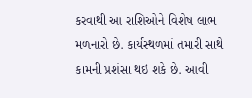કરવાથી આ રાશિઓને વિશેષ લાભ મળનારો છે. કાર્યસ્થળમાં તમારી સાથે કામની પ્રશંસા થઇ શકે છે. આવી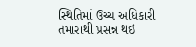સ્થિતિમાં ઉચ્ચ અધિકારી તમારાથી પ્રસન્ન થઇ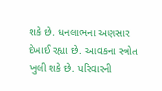શકે છે. ધનલાભના અણસાર દેખાઈ રહ્યા છે. આવકના સ્ત્રોત ખુલી શકે છે. પરિવારની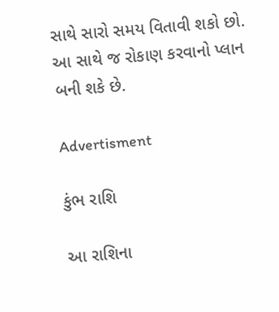સાથે સારો સમય વિતાવી શકો છો. આ સાથે જ રોકાણ કરવાનો પ્લાન બની શકે છે.

Advertisment

કુંભ રાશિ

આ રાશિના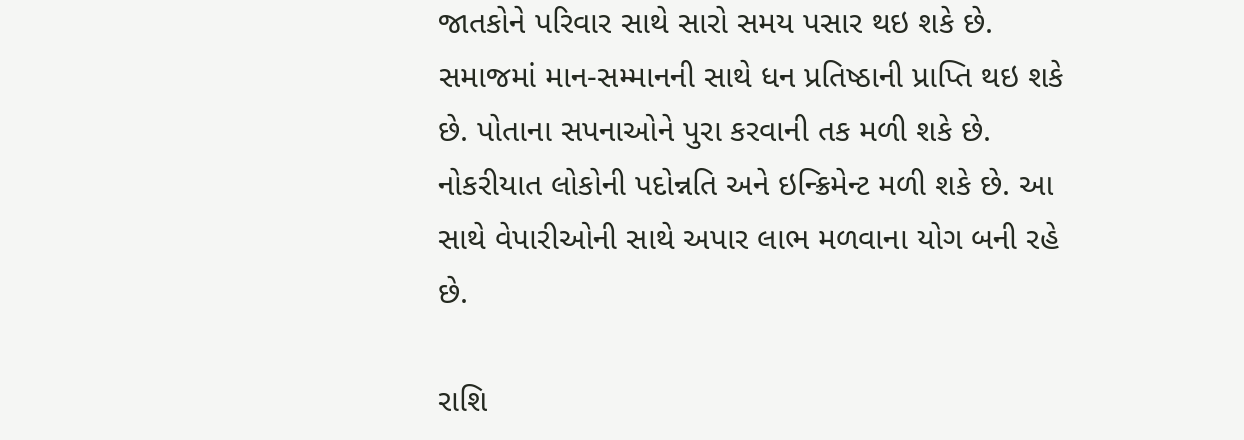જાતકોને પરિવાર સાથે સારો સમય પસાર થઇ શકે છે. સમાજમાં માન-સમ્માનની સાથે ધન પ્રતિષ્ઠાની પ્રાપ્તિ થઇ શકે છે. પોતાના સપનાઓને પુરા કરવાની તક મળી શકે છે. નોકરીયાત લોકોની પદોન્નતિ અને ઇન્ક્રિમેન્ટ મળી શકે છે. આ સાથે વેપારીઓની સાથે અપાર લાભ મળવાના યોગ બની રહે છે.

રાશિ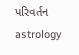પરિવર્તન astrology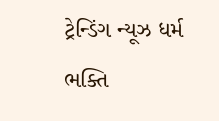ટ્રેન્ડિંગ ન્યૂઝ ધર્મ ભક્તિ